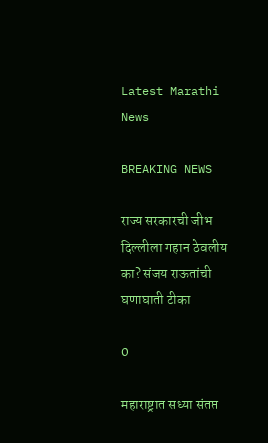Latest Marathi News

BREAKING NEWS

राज्य सरकारची जीभ दिल्लीला गहान ठेवलीय का? संजय राऊतांची घणाघाती टीका

0

महाराष्ट्रात सध्या संतप्त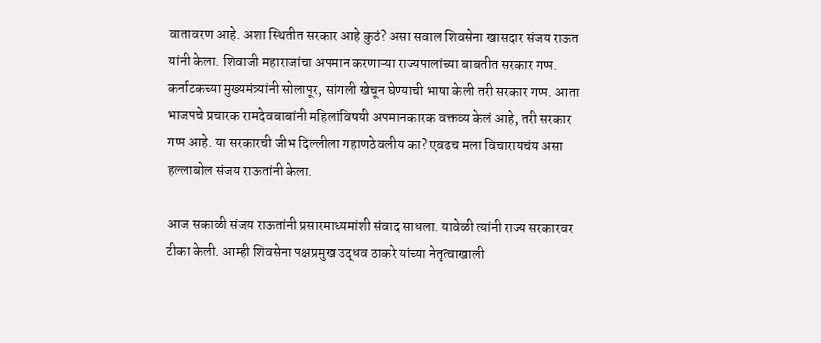वातावरण आहे. अशा स्थितीत सरकार आहे कुठं? असा सवाल शिवसेना खासदार संजय राऊत यांनी केला. शिवाजी महाराजांचा अपमान करणाऱ्या राज्यपालांच्या बाबतीत सरकार गप्प. कर्नाटकच्या मुख्यमंत्र्यांनी सोलापूर, सांगली खेचून घेण्याची भाषा केली तरी सरकार गप्प. आता भाजपचे प्रचारक रामदेवबाबांनी महिलांविषयी अपमानकारक वक्तव्य केलं आहे, तरी सरकार गप्प आहे. या सरकारची जीभ दिल्लीला गहाणठेवलीय का? एवढच मला विचारायचंय असा हल्लाबोल संजय राऊतांनी केला.

आज सकाळी संजय राऊतांनी प्रसारमाध्यमांशी संवाद साधला. यावेळी त्यांनी राज्य सरकारवर टीका केली. आम्ही शिवसेना पक्षप्रमुख उद्धव ठाकरे यांच्या नेतृत्वाखाली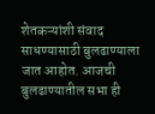शेतकऱ्यांशी संवाद साधण्यासाठी बुलढाण्याला जात आहोत. आजची बुलढाण्यातील सभा ही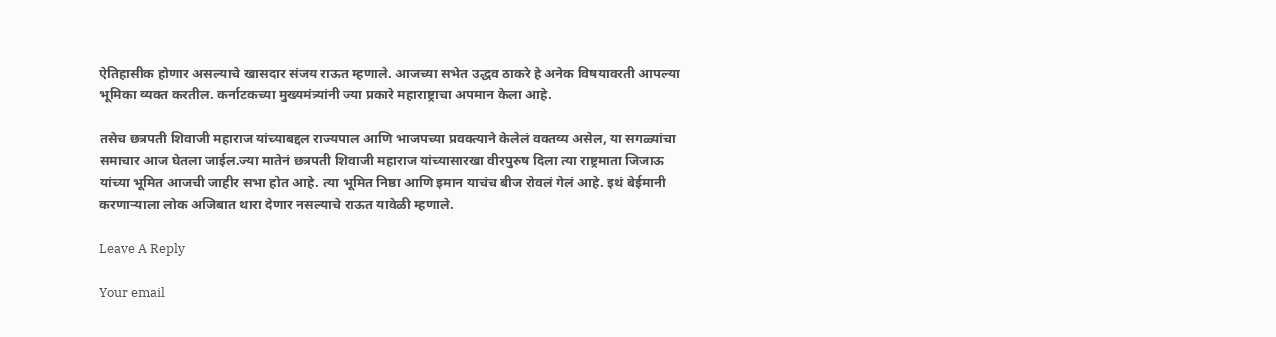ऐतिहासीक होणार असल्याचे खासदार संजय राऊत म्हणाले. आजच्या सभेत उद्धव ठाकरे हे अनेक विषयावरती आपल्या भूमिका व्यक्त करतील. कर्नाटकच्या मुख्यमंत्र्यांनी ज्या प्रकारे महाराष्ट्राचा अपमान केला आहे.

तसेच छत्रपती शिवाजी महाराज यांच्याबद्दल राज्यपाल आणि भाजपच्या प्रवक्त्याने केलेलं वक्तव्य असेल, या सगळ्यांचा समाचार आज घेतला जाईल.ज्या मातेनं छत्रपती शिवाजी महाराज यांच्यासारखा वीरपुरुष दिला त्या राष्ट्रमाता जिजाऊ यांच्या भूमित आजची जाहीर सभा होत आहे. त्या भूमित निष्ठा आणि इमान याचंच बीज रोवलं गेलं आहे. इथं बेईमानी करणाऱ्याला लोक अजिबात थारा देणार नसल्याचे राऊत यावेळी म्हणाले.

Leave A Reply

Your email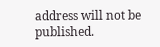address will not be published.